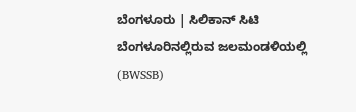ಬೆಂಗಳೂರು | ಸಿಲಿಕಾನ್ ಸಿಟಿ ಬೆಂಗಳೂರಿನಲ್ಲಿರುವ ಜಲಮಂಡಳಿಯಲ್ಲಿ (BWSSB)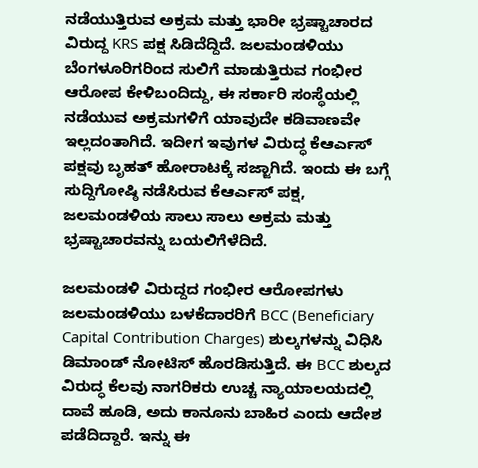ನಡೆಯುತ್ತಿರುವ ಅಕ್ರಮ ಮತ್ತು ಭಾರೀ ಭ್ರಷ್ಟಾಚಾರದ ವಿರುದ್ದ KRS ಪಕ್ಷ ಸಿಡಿದೆದ್ದಿದೆ. ಜಲಮಂಡಳಿಯು ಬೆಂಗಳೂರಿಗರಿಂದ ಸುಲಿಗೆ ಮಾಡುತ್ತಿರುವ ಗಂಭೀರ ಆರೋಪ ಕೇಳಿಬಂದಿದ್ದು, ಈ ಸರ್ಕಾರಿ ಸಂಸ್ಥೆಯಲ್ಲಿ ನಡೆಯುವ ಅಕ್ರಮಗಳಿಗೆ ಯಾವುದೇ ಕಡಿವಾಣವೇ ಇಲ್ಲದಂತಾಗಿದೆ. ಇದೀಗ ಇವುಗಳ ವಿರುದ್ಧ ಕೆಆರ್ಎಸ್ ಪಕ್ಷವು ಬೃಹತ್ ಹೋರಾಟಕ್ಕೆ ಸಜ್ಜಾಗಿದೆ. ಇಂದು ಈ ಬಗ್ಗೆ ಸುದ್ದಿಗೋಷ್ಠಿ ನಡೆಸಿರುವ ಕೆಆರ್ಎಸ್ ಪಕ್ಷ, ಜಲಮಂಡಳಿಯ ಸಾಲು ಸಾಲು ಅಕ್ರಮ ಮತ್ತು ಭ್ರಷ್ಟಾಚಾರವನ್ನು ಬಯಲಿಗೆಳೆದಿದೆ.

ಜಲಮಂಡಳಿ ವಿರುದ್ದದ ಗಂಭೀರ ಆರೋಪಗಳು
ಜಲಮಂಡಳಿಯು ಬಳಕೆದಾರರಿಗೆ BCC (Beneficiary Capital Contribution Charges) ಶುಲ್ಕಗಳನ್ನು ವಿಧಿಸಿ ಡಿಮಾಂಡ್ ನೋಟಿಸ್ ಹೊರಡಿಸುತ್ತಿದೆ. ಈ BCC ಶುಲ್ಕದ ವಿರುದ್ಧ ಕೆಲವು ನಾಗರಿಕರು ಉಚ್ಚ ನ್ಯಾಯಾಲಯದಲ್ಲಿ ದಾವೆ ಹೂಡಿ, ಅದು ಕಾನೂನು ಬಾಹಿರ ಎಂದು ಆದೇಶ ಪಡೆದಿದ್ದಾರೆ. ಇನ್ನು ಈ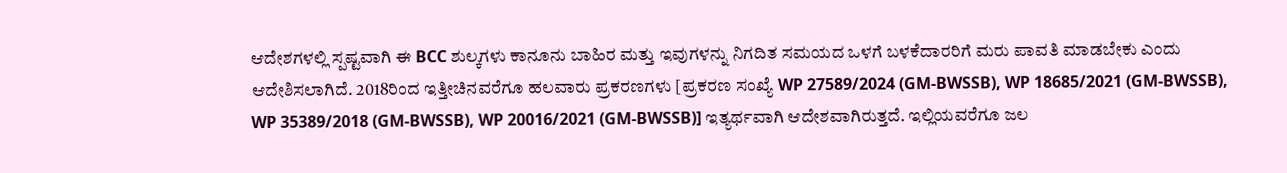ಆದೇಶಗಳಲ್ಲಿ ಸ್ಪಷ್ಟವಾಗಿ ಈ BCC ಶುಲ್ಕಗಳು ಕಾನೂನು ಬಾಹಿರ ಮತ್ತು ಇವುಗಳನ್ನು ನಿಗದಿತ ಸಮಯದ ಒಳಗೆ ಬಳಕೆದಾರರಿಗೆ ಮರು ಪಾವತಿ ಮಾಡಬೇಕು ಎಂದು ಆದೇಶಿಸಲಾಗಿದೆ. 2018ರಿಂದ ಇತ್ತೀಚಿನವರೆಗೂ ಹಲವಾರು ಪ್ರಕರಣಗಳು [ಪ್ರಕರಣ ಸಂಖ್ಯೆ WP 27589/2024 (GM-BWSSB), WP 18685/2021 (GM-BWSSB), WP 35389/2018 (GM-BWSSB), WP 20016/2021 (GM-BWSSB)] ಇತ್ಯರ್ಥವಾಗಿ ಆದೇಶವಾಗಿರುತ್ತದೆ. ಇಲ್ಲಿಯವರೆಗೂ ಜಲ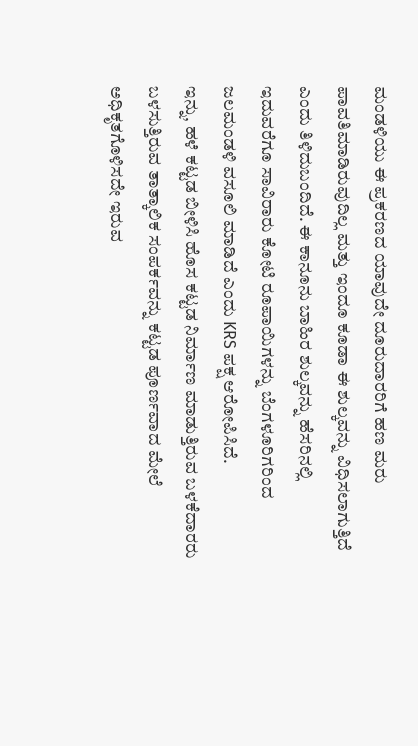ಮಂಡಳಿಯು ಈ ಪ್ರಕರಣದ ಯಾವುದೇ ದೂರುದಾರರಿಗೆ ಹಣ ಮರು ಪಾವತಿಮಾಡಿರುವುದಿಲ್ಲ ಮತ್ತು ಇಂದೂ ಕೂಡಾ ಈ ಶುಲ್ಕವನ್ನು ವಿಧಿಸಲಾಗುತ್ತಿದೆ ಎಂದು ತಿಳಿದುಬಂದಿದೆ. ಈ ಕಾನೂನು ಬಾಹಿರ ಶುಲ್ಕವನ್ನು ಹೆಸರಿನಲ್ಲಿ ಇದುವರೆಗೂ ಸಾವಿರಾರು ಕೋಟಿ ರೂಪಾಯಿಗಳನ್ನು ಬೆಂಗಳೂರಿಗರಿಂದ ಜಲಮಂಡಳಿ ವಸೂಲಿ ಮಾಡಿದೆ ಎಂದು KRS ಪಕ್ಷ ಆರೋಪಿಸಿದೆ.
ಇನ್ನು, ಹಳೆ ಕಟ್ಟಡ ಬೀಳಿಸಿ ಹೊಸ ಕಟ್ಟಡ ನಿರ್ಮಾಣ ಮಾಡುತ್ತಿರುವ ಬಳಕೆದಾರರು ಬಳಸುತ್ತಿರುವ ತಾತ್ಕಾಲಿಕ ಸಂಪರ್ಕವನ್ನು ಕಟ್ಟಡ ಪೂರ್ಣವಾದ ಮೇಲೆ ಅಧಿಕೃತಗೊಳಿಸದೇ ಇರುವ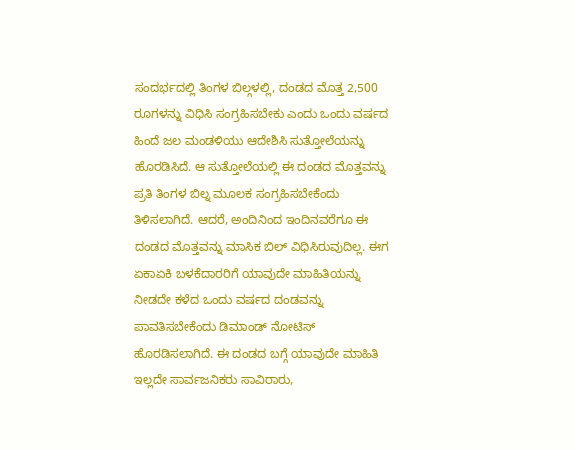ಸಂದರ್ಭದಲ್ಲಿ ತಿಂಗಳ ಬಿಲ್ಗಳಲ್ಲಿ, ದಂಡದ ಮೊತ್ತ 2,500 ರೂಗಳನ್ನು ವಿಧಿಸಿ ಸಂಗ್ರಹಿಸಬೇಕು ಎಂದು ಒಂದು ವರ್ಷದ ಹಿಂದೆ ಜಲ ಮಂಡಳಿಯು ಆದೇಶಿಸಿ ಸುತ್ತೋಲೆಯನ್ನು ಹೊರಡಿಸಿದೆ. ಆ ಸುತ್ತೋಲೆಯಲ್ಲಿ ಈ ದಂಡದ ಮೊತ್ತವನ್ನು ಪ್ರತಿ ತಿಂಗಳ ಬಿಲ್ನ ಮೂಲಕ ಸಂಗ್ರಹಿಸಬೇಕೆಂದು ತಿಳಿಸಲಾಗಿದೆ. ಆದರೆ, ಅಂದಿನಿಂದ ಇಂದಿನವರೆಗೂ ಈ ದಂಡದ ಮೊತ್ತವನ್ನು ಮಾಸಿಕ ಬಿಲ್ ವಿಧಿಸಿರುವುದಿಲ್ಲ. ಈಗ ಏಕಾಏಕಿ ಬಳಕೆದಾರರಿಗೆ ಯಾವುದೇ ಮಾಹಿತಿಯನ್ನು ನೀಡದೇ ಕಳೆದ ಒಂದು ವರ್ಷದ ದಂಡವನ್ನು ಪಾವತಿಸಬೇಕೆಂದು ಡಿಮಾಂಡ್ ನೋಟಿಸ್ ಹೊರಡಿಸಲಾಗಿದೆ. ಈ ದಂಡದ ಬಗ್ಗೆ ಯಾವುದೇ ಮಾಹಿತಿ ಇಲ್ಲದೇ ಸಾರ್ವಜನಿಕರು ಸಾವಿರಾರು,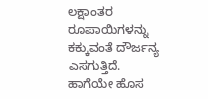ಲಕ್ಷಾಂತರ ರೂಪಾಯಿಗಳನ್ನು ಕಕ್ಕುವಂತೆ ದೌರ್ಜನ್ಯ ಎಸಗುತ್ತಿದೆ.
ಹಾಗೆಯೇ ಹೊಸ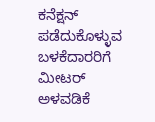ಕನೆಕ್ಷನ್ ಪಡೆದುಕೊಳ್ಳುವ ಬಳಕೆದಾರರಿಗೆ ಮೀಟರ್ ಅಳವಡಿಕೆ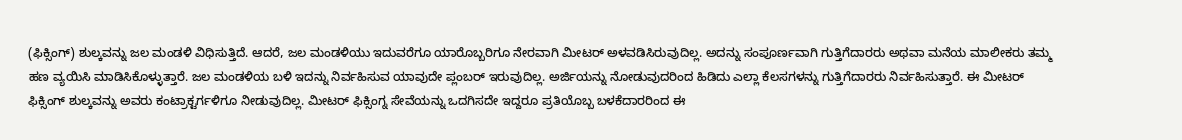(ಫಿಕ್ಸಿಂಗ್) ಶುಲ್ಕವನ್ನು ಜಲ ಮಂಡಳಿ ವಿಧಿಸುತ್ತಿದೆ. ಆದರೆ, ಜಲ ಮಂಡಳಿಯು ಇದುವರೆಗೂ ಯಾರೊಬ್ಬರಿಗೂ ನೇರವಾಗಿ ಮೀಟರ್ ಅಳವಡಿಸಿರುವುದಿಲ್ಲ. ಅದನ್ನು ಸಂಪೂರ್ಣವಾಗಿ ಗುತ್ತಿಗೆದಾರರು ಅಥವಾ ಮನೆಯ ಮಾಲೀಕರು ತಮ್ಮ ಹಣ ವ್ಯಯಿಸಿ ಮಾಡಿಸಿಕೊಳ್ಳುತ್ತಾರೆ. ಜಲ ಮಂಡಳಿಯ ಬಳಿ ಇದನ್ನು ನಿರ್ವಹಿಸುವ ಯಾವುದೇ ಪ್ಲಂಬರ್ ಇರುವುದಿಲ್ಲ. ಅರ್ಜಿಯನ್ನು ನೋಡುವುದರಿಂದ ಹಿಡಿದು ಎಲ್ಲಾ ಕೆಲಸಗಳನ್ನು ಗುತ್ತಿಗೆದಾರರು ನಿರ್ವಹಿಸುತ್ತಾರೆ. ಈ ಮೀಟರ್ ಫಿಕ್ಸಿಂಗ್ ಶುಲ್ಕವನ್ನು ಅವರು ಕಂಟ್ರಾಕ್ಟರ್ಗಳಿಗೂ ನೀಡುವುದಿಲ್ಲ. ಮೀಟರ್ ಫಿಕ್ಸಿಂಗ್ನ ಸೇವೆಯನ್ನು ಒದಗಿಸದೇ ಇದ್ದರೂ ಪ್ರತಿಯೊಬ್ಬ ಬಳಕೆದಾರರಿಂದ ಈ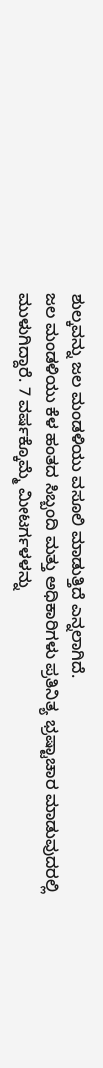ಶುಲ್ಕವನ್ನು ಜಲ ಮಂಡಳಿಯು ವಸೂಲಿ ಮಾಡುತ್ತಿದೆ ಎನ್ನಲಾಗಿದೆ.
ಜಲ ಮಂಡಳಿಯು ಕೆಳ ಹಂತದ ಸಿಬ್ಬಂದಿ ಮತ್ತು ಅಧಿಕಾರಿಗಳು ಪ್ರತಿನಿತ್ಯ ಭ್ರಷ್ಟಾಚಾರ ಮಾಡುವುದರಲ್ಲಿ ಮುಳುಗಿದ್ದಾರೆ. 7 ವರ್ಷಕ್ಕೊಮ್ಮೆ ಮೀಟರ್ಗಳಳನ್ನು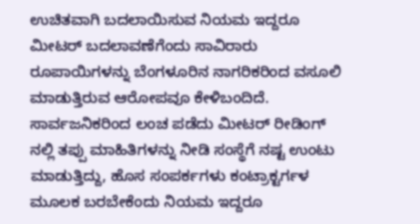ಉಚಿತವಾಗಿ ಬದಲಾಯಿಸುವ ನಿಯಮ ಇದ್ದರೂ ಮೀಟರ್ ಬದಲಾವಣೆಗೆಂದು ಸಾವಿರಾರು ರೂಪಾಯಿಗಳನ್ನು ಬೆಂಗಳೂರಿನ ನಾಗರಿಕರಿಂದ ವಸೂಲಿ ಮಾಡುತ್ತಿರುವ ಆರೋಪವೂ ಕೇಳಿಬಂದಿದೆ. ಸಾರ್ವಜನಿಕರಿಂದ ಲಂಚ ಪಡೆದು ಮೀಟರ್ ರೀಡಿಂಗ್ ನಲ್ಲಿ ತಪ್ಪು ಮಾಹಿತಿಗಳನ್ನು ನೀಡಿ ಸಂಸ್ಥೆಗೆ ನಷ್ಟ ಉಂಟು ಮಾಡುತ್ತಿದ್ದು, ಹೊಸ ಸಂಪರ್ಕಗಳು ಕಂಟ್ರಾಕ್ಟರ್ಗಳ ಮೂಲಕ ಬರಬೇಕೆಂದು ನಿಯಮ ಇದ್ದರೂ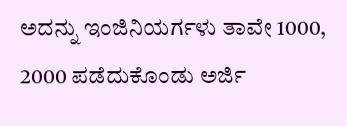ಅದನ್ನು ಇಂಜಿನಿಯರ್ಗಳು ತಾವೇ 1000, 2000 ಪಡೆದುಕೊಂಡು ಅರ್ಜಿ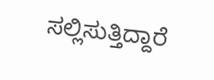ಸಲ್ಲಿಸುತ್ತಿದ್ದಾರೆ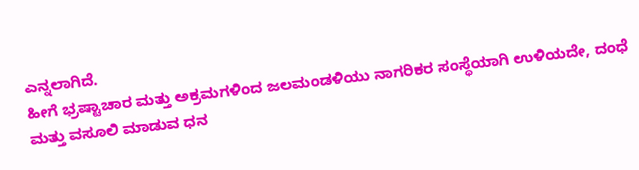ಎನ್ನಲಾಗಿದೆ.
ಹೀಗೆ ಭ್ರಷ್ಟಾಚಾರ ಮತ್ತು ಅಕ್ರಮಗಳಿಂದ ಜಲಮಂಡಳಿಯು ನಾಗರಿಕರ ಸಂಸ್ಥೆಯಾಗಿ ಉಳಿಯದೇ, ದಂಧೆ ಮತ್ತು ವಸೂಲಿ ಮಾಡುವ ಧನ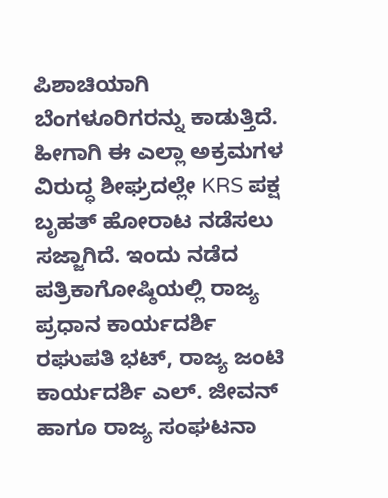ಪಿಶಾಚಿಯಾಗಿ ಬೆಂಗಳೂರಿಗರನ್ನು ಕಾಡುತ್ತಿದೆ. ಹೀಗಾಗಿ ಈ ಎಲ್ಲಾ ಅಕ್ರಮಗಳ ವಿರುದ್ಧ ಶೀಘ್ರದಲ್ಲೇ KRS ಪಕ್ಷ ಬೃಹತ್ ಹೋರಾಟ ನಡೆಸಲು ಸಜ್ಜಾಗಿದೆ. ಇಂದು ನಡೆದ ಪತ್ರಿಕಾಗೋಷ್ಠಿಯಲ್ಲಿ ರಾಜ್ಯ ಪ್ರಧಾನ ಕಾರ್ಯದರ್ಶಿ ರಘುಪತಿ ಭಟ್, ರಾಜ್ಯ ಜಂಟಿ ಕಾರ್ಯದರ್ಶಿ ಎಲ್. ಜೀವನ್ ಹಾಗೂ ರಾಜ್ಯ ಸಂಘಟನಾ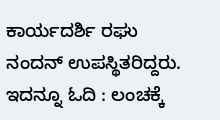ಕಾರ್ಯದರ್ಶಿ ರಘು ನಂದನ್ ಉಪಸ್ಥಿತರಿದ್ದರು.
ಇದನ್ನೂ ಓದಿ : ಲಂಚಕ್ಕೆ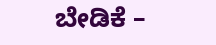ಬೇಡಿಕೆ –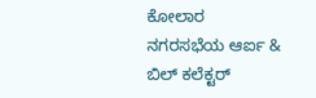ಕೋಲಾರ ನಗರಸಭೆಯ ಆರ್ಐ & ಬಿಲ್ ಕಲೆಕ್ಟರ್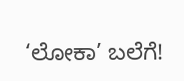‘ಲೋಕಾ’ ಬಲೆಗೆ!